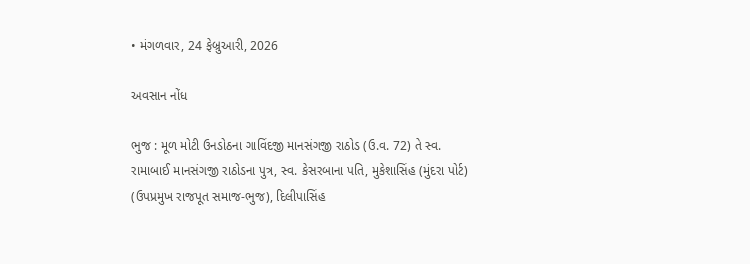• મંગળવાર, 24 ફેબ્રુઆરી, 2026

અવસાન નોંધ

ભુજ : મૂળ મોટી ઉનડોઠના ગાવિંદજી માનસંગજી રાઠોડ (ઉ.વ. 72) તે સ્વ. રામાબાઈ માનસંગજી રાઠોડના પુત્ર, સ્વ. કેસરબાના પતિ, મુકેશાસિંહ (મુંદરા પોર્ટ) (ઉપપ્રમુખ રાજપૂત સમાજ-ભુજ), દિલીપાસિંહ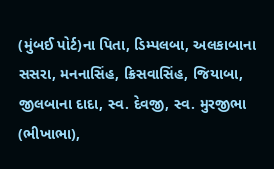(મુંબઈ પોર્ટ)ના પિતા, ડિમ્પલબા, અલકાબાના સસરા, મનનાસિંહ, ક્રિસવાસિંહ, જિયાબા, જીલબાના દાદા, સ્વ. દેવજી, સ્વ. મુરજીભા (ભીખાભા),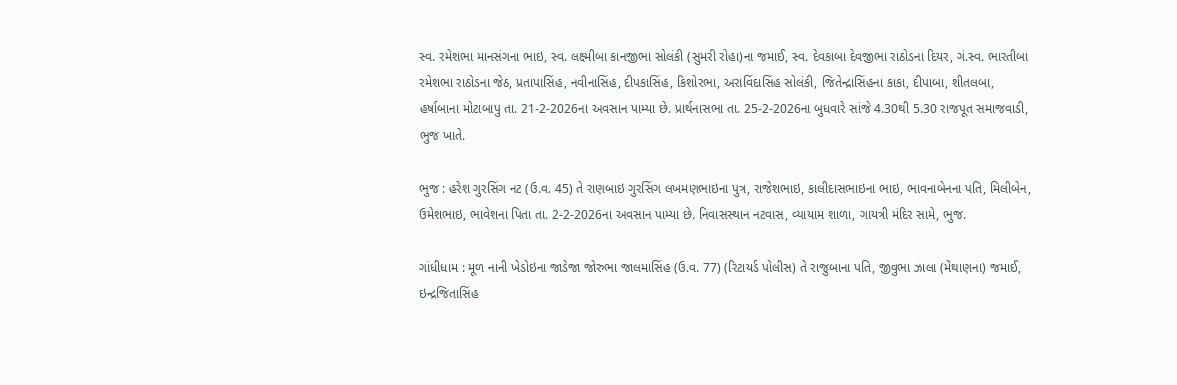સ્વ. રમેશભા માનસંગના ભાઇ, સ્વ. લક્ષ્મીબા કાનજીભા સોલંકી (સુમરી રોહા)ના જમાઈ, સ્વ. દેવકાબા દેવજીભા રાઠોડના દિયર, ગં.સ્વ. ભારતીબા રમેશભા રાઠોડના જેઠ, પ્રતાપાસિંહ, નવીનાસિંહ, દીપકાસિંહ, કિશોરભા, અરાવિંદાસિંહ સોલંકી, જિતેન્દ્રાસિંહના કાકા, દીપાબા, શીતલબા, હર્ષાબાના મોટાબાપુ તા. 21-2-2026ના અવસાન પામ્યા છે. પ્રાર્થનાસભા તા. 25-2-2026ના બુધવારે સાંજે 4.30થી 5.30 રાજપૂત સમાજવાડી, ભુજ ખાતે.

ભુજ : હરેશ ગુરસિંગ નટ (ઉ.વ. 45) તે રાણબાઇ ગુરસિંગ લખમણભાઇના પુત્ર, રાજેશભાઇ, કાલીદાસભાઇના ભાઇ, ભાવનાબેનના પતિ, મિલીબેન, ઉમેશભાઇ, ભાવેશના પિતા તા. 2-2-2026ના અવસાન પામ્યા છે. નિવાસસ્થાન નટવાસ, વ્યાયામ શાળા, ગાયત્રી મંદિર સામે, ભુજ.

ગાંધીધામ : મૂળ નાની ખેડોઇના જાડેજા જોરુભા જાલમાસિંહ (ઉ.વ. 77) (રિટાયર્ડ પોલીસ) તે રાજુબાના પતિ, જીવુભા ઝાલા (મેંથાણના) જમાઈ, ઇન્દ્રજિતાસિંહ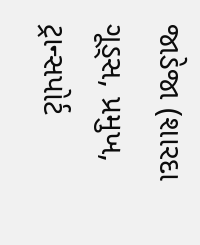જાડેજા (શારદા ગૂડ્સ, પ્રમુખ, ટ્રાન્સપોર્ટ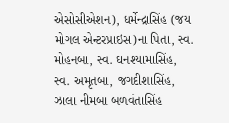એસોસીએશન), ધર્મેન્દ્રાસિંહ (જય મોગલ એન્ટરપ્રાઇસ)ના પિતા, સ્વ. મોહનબા, સ્વ. ઘનશ્યામાસિંહ, સ્વ. અમૃતબા, જગદીશાસિંહ, ઝાલા નીમબા બળવંતાસિંહ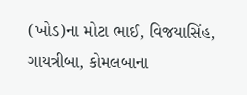(ખોડ)ના મોટા ભાઈ, વિજયાસિંહ, ગાયત્રીબા, કોમલબાના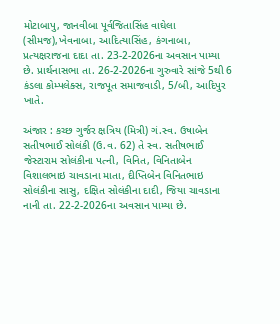મોટાબાપુ, જાનવીબા પૂર્વજિતાસિંહ વાઘેલા (સીમજ),ખેવનાબા, આદિત્યાસિંહ, કંગનાબા, પ્રત્યક્ષરાજના દાદા તા. 23-2-2026ના અવસાન પામ્યા છે. પ્રાર્થનાસભા તા. 26-2-2026ના ગુરુવારે સાંજે 5થી 6 કંડલા કોમ્પલેક્સ, રાજપૂત સમાજવાડી, 5/બી, આદિપુર ખાતે.

અંજાર : કચ્છ ગુર્જર ક્ષત્રિય (મિત્રી) ગં.સ્વ. ઉષાબેન સતીષભાઈ સોલંકી (ઉ.વ. 62) તે સ્વ. સતીષભાઈ જેસ્ટારામ સોલંકીના પત્ની, વિનિત, વિનિતાબેન વિશાલભાઇ ચાવડાના માતા, દીપ્તિબેન વિનિતભાઇ સોલંકીના સાસુ, દક્ષિત સોલંકીના દાદી, જિયા ચાવડાના નાની તા. 22-2-2026ના અવસાન પામ્યા છે.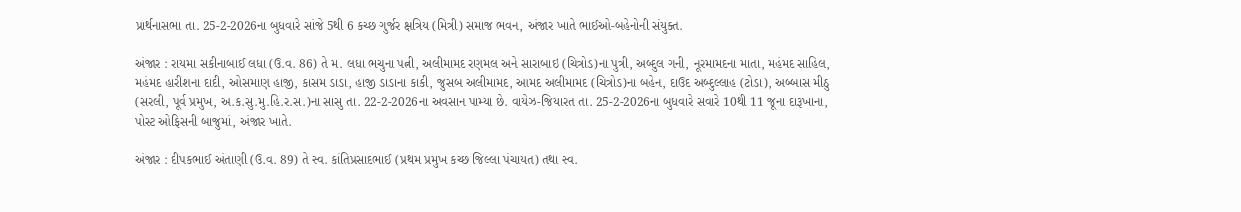પ્રાર્થનાસભા તા. 25-2-2026ના બુધવારે સાંજે 5થી 6 કચ્છ ગુર્જર ક્ષત્રિય (મિત્રી) સમાજ ભવન, અંજાર ખાતે ભાઈઓ-બહેનોની સંયુક્ત.

અંજાર : રાયમા સકીનાબાઈ લધા (ઉ.વ. 86) તે મ. લધા ભચુના પત્ની, અલીમામદ રણમલ અને સારાબાઇ (ચિત્રોડ)ના પુત્રી, અબ્દુલ ગની, નૂરમામદના માતા, મહંમદ સાહિલ, મહંમદ હારીશના દાદી, ઓસમાણ હાજી, કાસમ ડાડા, હાજી ડાડાના કાકી, જુસબ અલીમામદ, આમદ અલીમામદ (ચિત્રોડ)ના બહેન, દાઉદ અબ્દુલ્લાહ (ટોડા), અબ્બાસ મીઠુ (સરલી, પૂર્વ પ્રમુખ, અ.ક.સુ.મુ.હિ.ર.સ.)ના સાસુ તા. 22-2-2026ના અવસાન પામ્યા છે. વાયેઝ-જિયારત તા. 25-2-2026ના બુધવારે સવારે 10થી 11 જૂના દારૂખાના, પોસ્ટ ઓફિસની બાજુમાં, અંજાર ખાતે.

અંજાર : દીપકભાઈ અંતાણી (ઉ.વ. 89) તે સ્વ. કાંતિપ્રસાદભાઈ (પ્રથમ પ્રમુખ કચ્છ જિલ્લા પંચાયત) તથા સ્વ.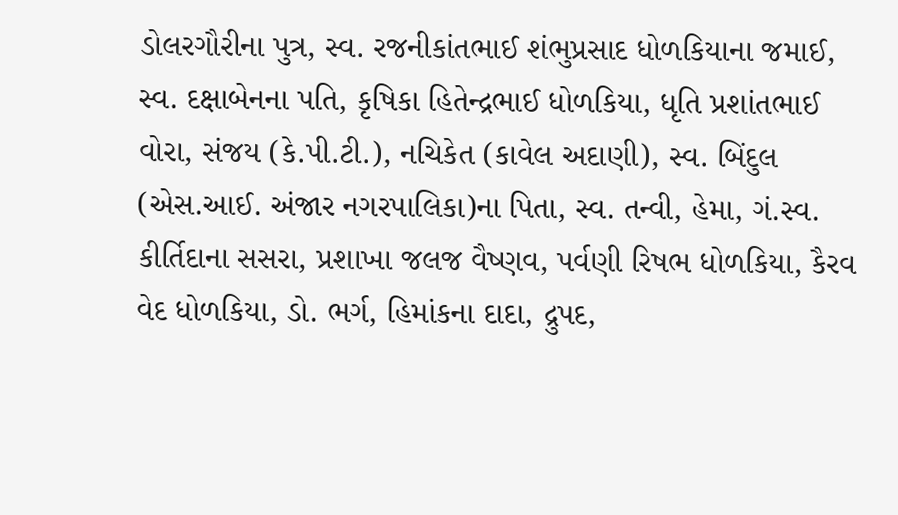ડોલરગૌરીના પુત્ર, સ્વ. રજનીકાંતભાઈ શંભુપ્રસાદ ધોળકિયાના જમાઈ, સ્વ. દક્ષાબેનના પતિ, કૃષિકા હિતેન્દ્રભાઈ ધોળકિયા, ધૃતિ પ્રશાંતભાઈ વોરા, સંજય (કે.પી.ટી.), નચિકેત (કાવેલ અદાણી), સ્વ. બિંદુલ (એસ.આઈ. અંજાર નગરપાલિકા)ના પિતા, સ્વ. તન્વી, હેમા, ગં.સ્વ. કીર્તિદાના સસરા, પ્રશાખા જલજ વૈષ્ણવ, પર્વણી રિષભ ધોળકિયા, કૈરવ વેદ ધોળકિયા, ડો. ભર્ગ, હિમાંકના દાદા, દ્રુપદ,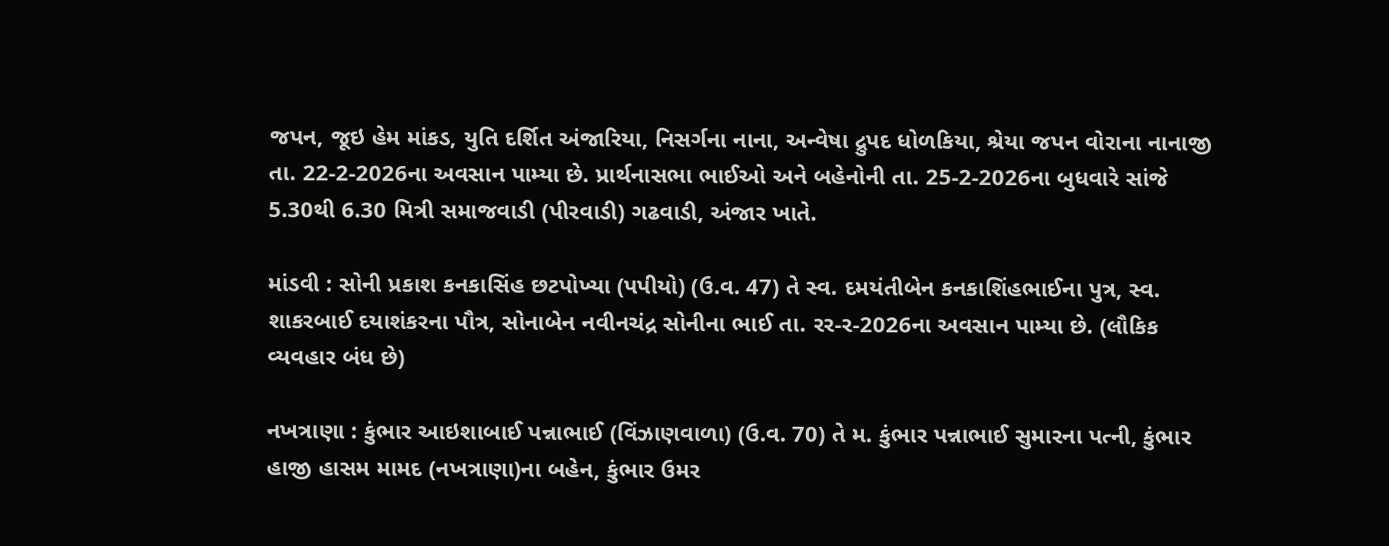જપન, જૂઇ હેમ માંકડ, યુતિ દર્શિત અંજારિયા, નિસર્ગના નાના, અન્વેષા દ્રુપદ ધોળકિયા, શ્રેયા જપન વોરાના નાનાજી તા. 22-2-2026ના અવસાન પામ્યા છે. પ્રાર્થનાસભા ભાઈઓ અને બહેનોની તા. 25-2-2026ના બુધવારે સાંજે 5.30થી 6.30 મિત્રી સમાજવાડી (પીરવાડી) ગઢવાડી, અંજાર ખાતે.

માંડવી : સોની પ્રકાશ કનકાસિંહ છટપોખ્યા (પપીયો) (ઉ.વ. 47) તે સ્વ. દમયંતીબેન કનકાશિંહભાઈના પુત્ર, સ્વ. શાકરબાઈ દયાશંકરના પૌત્ર, સોનાબેન નવીનચંદ્ર સોનીના ભાઈ તા. રર-ર-2026ના અવસાન પામ્યા છે. (લૌકિક વ્યવહાર બંધ છે)

નખત્રાણા : કુંભાર આઇશાબાઈ પન્નાભાઈ (વિંઝાણવાળા) (ઉ.વ. 70) તે મ. કુંભાર પન્નાભાઈ સુમારના પત્ની, કુંભાર હાજી હાસમ મામદ (નખત્રાણા)ના બહેન, કુંભાર ઉમર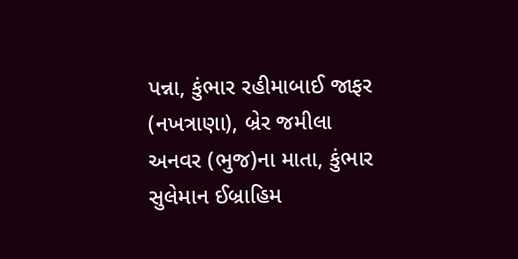પન્ના, કુંભાર રહીમાબાઈ જાફર (નખત્રાણા), બ્રેર જમીલા અનવર (ભુજ)ના માતા, કુંભાર સુલેમાન ઈબ્રાહિમ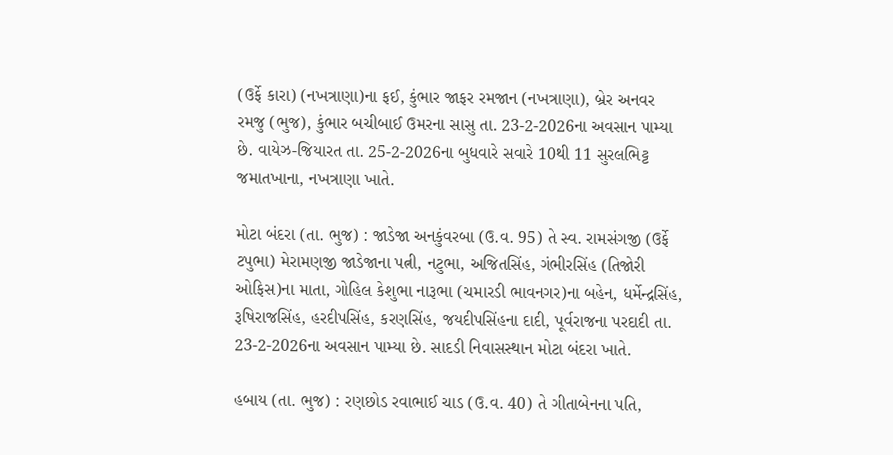(ઉર્ફે કારા) (નખત્રાણા)ના ફઈ, કુંભાર જાફર રમજાન (નખત્રાણા), બ્રેર અનવર રમજુ (ભુજ), કુંભાર બચીબાઈ ઉમરના સાસુ તા. 23-2-2026ના અવસાન પામ્યા છે. વાયેઝ-જિયારત તા. 25-2-2026ના બુધવારે સવારે 10થી 11 સુરલભિટ્ટ જમાતખાના, નખત્રાણા ખાતે.

મોટા બંદરા (તા. ભુજ) : જાડેજા અનકુંવરબા (ઉ.વ. 95) તે સ્વ. રામસંગજી (ઉર્ફે ટપુભા) મેરામણજી જાડેજાના પત્ની, નટુભા, અજિતસિંહ, ગંભીરસિંહ (તિજોરી ઓફિસ)ના માતા, ગોહિલ કેશુભા નારૂભા (ચમારડી ભાવનગર)ના બહેન, ધર્મેન્દ્રસિંહ, રૂષિરાજસિંહ, હરદીપસિંહ, કરણસિંહ, જયદીપસિંહના દાદી, પૂર્વરાજના પરદાદી તા. 23-2-2026ના અવસાન પામ્યા છે. સાદડી નિવાસસ્થાન મોટા બંદરા ખાતે.

હબાય (તા. ભુજ) : રણછોડ રવાભાઈ ચાડ (ઉ.વ. 40) તે ગીતાબેનના પતિ,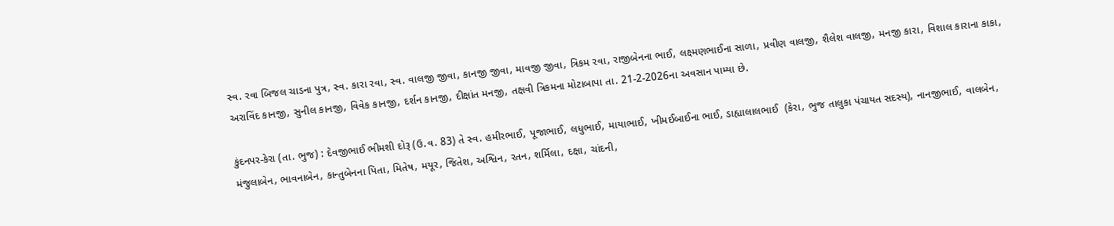સ્વ. રવા બિજલ ચાડના પુત્ર, સ્વ. કારા રવા, સ્વ. વાલજી જીવા, કાનજી જીવા, માવજી જીવા, ત્રિકમ રવા, રાજીબેનના ભાઈ, લક્ષ્મણભાઈના સાળા, પ્રવીણ વાલજી, શૈલેશ વાલજી, મનજી કારા, વિશાલ કારાના કાકા, અરાવિંદ કાનજી, સુનીલ કાનજી, વિવેક કાનજી, દર્શન કાનજી, દીક્ષાંત મનજી, તક્ષવી ત્રિકમના મોટાબાપા તા. 21-2-2026ના અવસાન પામ્યા છે.

કુંદનપર-કેરા (તા. ભુજ) : દેવજીભાઈ ભીમશી દોરૂ (ઉ.વ. 83) તે સ્વ. હમીરભાઈ, પૂજાભાઈ, લધુભાઈ, માયાભાઈ, ખીમઈબાઈના ભાઈ, ડાહ્યાલાલભાઈ  (કેરા, ભુજ તાલુકા પંચાયત સદસ્ય), નાનજીભાઈ, વાલબેન, મંજુલાબેન, ભાવનાબેન, કાન્તુબેનના પિતા, મિતેષ, મયૂર, જિતેશ, અશ્વિન, રતન, શર્મિલા, દક્ષા, ચાંદની,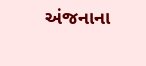અંજનાના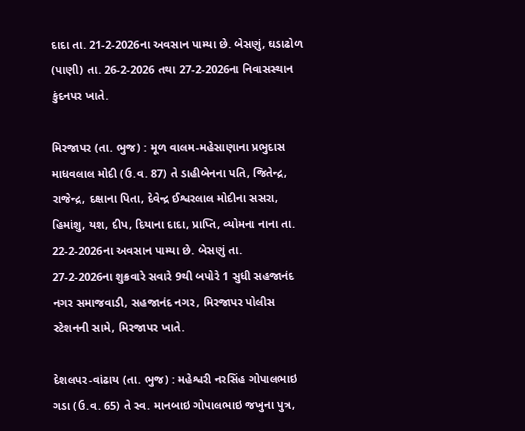દાદા તા. 21-2-2026ના અવસાન પામ્યા છે. બેસણું, ઘડાઢોળ (પાણી) તા. 26-2-2026 તથા 27-2-2026ના નિવાસસ્થાન કુંદનપર ખાતે.

મિરજાપર (તા. ભુજ) : મૂળ વાલમ-મહેસાણાના પ્રભુદાસ માધવલાલ મોદી (ઉ.વ. 87) તે ડાહીબેનના પતિ, જિતેન્દ્ર, રાજેન્દ્ર, દક્ષાના પિતા, દેવેન્દ્ર ઈશ્વરલાલ મોદીના સસરા, હિમાંશુ, યશ, દીપ, દિયાના દાદા, પ્રાપ્તિ, વ્યોમના નાના તા. 22-2-2026ના અવસાન પામ્યા છે. બેસણું તા. 27-2-2026ના શુક્રવારે સવારે 9થી બપોરે 1 સુધી સહજાનંદ નગર સમાજવાડી, સહજાનંદ નગર, મિરજાપર પોલીસ સ્ટેશનની સામે, મિરજાપર ખાતે.

દેશલપર-વાંઢાય (તા. ભુજ) : મહેશ્વરી નરસિંહ ગોપાલભાઇ ગડા (ઉ.વ. 65) તે સ્વ. માનબાઇ ગોપાલભાઇ જખુના પુત્ર,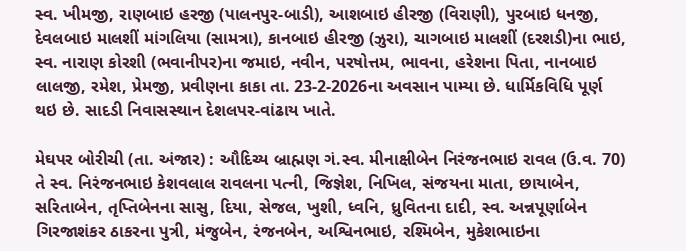સ્વ. ખીમજી, રાણબાઇ હરજી (પાલનપુર-બાડી), આશબાઇ હીરજી (વિરાણી), પુરબાઇ ધનજી, દેવલબાઇ માલશીં માંગલિયા (સામત્રા), કાનબાઇ હીરજી (ઝુરા), ચાગબાઇ માલશીં (દરશડી)ના ભાઇ, સ્વ. નારાણ કોરશી (ભવાનીપર)ના જમાઇ, નવીન, પરષોત્તમ, ભાવના, હરેશના પિતા, નાનબાઇ લાલજી, રમેશ, પ્રેમજી, પ્રવીણના કાકા તા. 23-2-2026ના અવસાન પામ્યા છે. ધાર્મિકવિધિ પૂર્ણ થઇ છે. સાદડી નિવાસસ્થાન દેશલપર-વાંઢાય ખાતે.

મેઘપર બોરીચી (તા. અંજાર) : ઔદિચ્ય બ્રાહ્મણ ગં.સ્વ. મીનાક્ષીબેન નિરંજનભાઇ રાવલ (ઉ.વ. 70) તે સ્વ. નિરંજનભાઇ કેશવલાલ રાવલના પત્ની, જિજ્ઞેશ, નિખિલ, સંજયના માતા, છાયાબેન, સરિતાબેન, તૃપ્તિબેનના સાસુ, દિયા, સેજલ, ખુશી, ધ્વનિ, ધ્રુવિતના દાદી, સ્વ. અન્નપૂર્ણાબેન ગિરજાશંકર ઠાકરના પુત્રી, મંજુબેન, રંજનબેન, અશ્વિનભાઇ, રશ્મિબેન, મુકેશભાઇના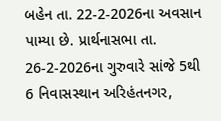બહેન તા. 22-2-2026ના અવસાન પામ્યા છે. પ્રાર્થનાસભા તા. 26-2-2026ના ગુરુવારે સાંજે 5થી 6 નિવાસસ્થાન અરિહંતનગર,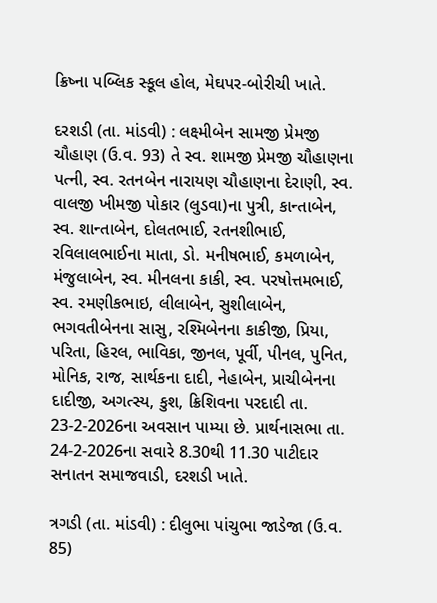ક્રિષ્ના પબ્લિક સ્કૂલ હોલ, મેઘપર-બોરીચી ખાતે.

દરશડી (તા. માંડવી) : લક્ષ્મીબેન સામજી પ્રેમજી ચૌહાણ (ઉ.વ. 93) તે સ્વ. શામજી પ્રેમજી ચૌહાણના પત્ની, સ્વ. રતનબેન નારાયણ ચૌહાણના દેરાણી, સ્વ. વાલજી ખીમજી પોકાર (લુડવા)ના પુત્રી, કાન્તાબેન, સ્વ. શાન્તાબેન, દોલતભાઈ, રતનશીભાઈ, રવિલાલભાઈના માતા, ડો. મનીષભાઈ, કમળાબેન, મંજુલાબેન, સ્વ. મીનલના કાકી, સ્વ. પરષોત્તમભાઈ, સ્વ. રમણીકભાઇ, લીલાબેન, સુશીલાબેન, ભગવતીબેનના સાસુ, રશ્મિબેનના કાકીજી, પ્રિયા, પરિતા, હિરલ, ભાવિકા, જીનલ, પૂર્વી, પીનલ, પુનિત, મોનિક, રાજ, સાર્થકના દાદી, નેહાબેન, પ્રાચીબેનના દાદીજી, અગત્સ્ય, કુશ, ક્રિશિવના પરદાદી તા. 23-2-2026ના અવસાન પામ્યા છે. પ્રાર્થનાસભા તા. 24-2-2026ના સવારે 8.30થી 11.30 પાટીદાર સનાતન સમાજવાડી, દરશડી ખાતે.

ત્રગડી (તા. માંડવી) : દીલુભા પાંચુભા જાડેજા (ઉ.વ. 85)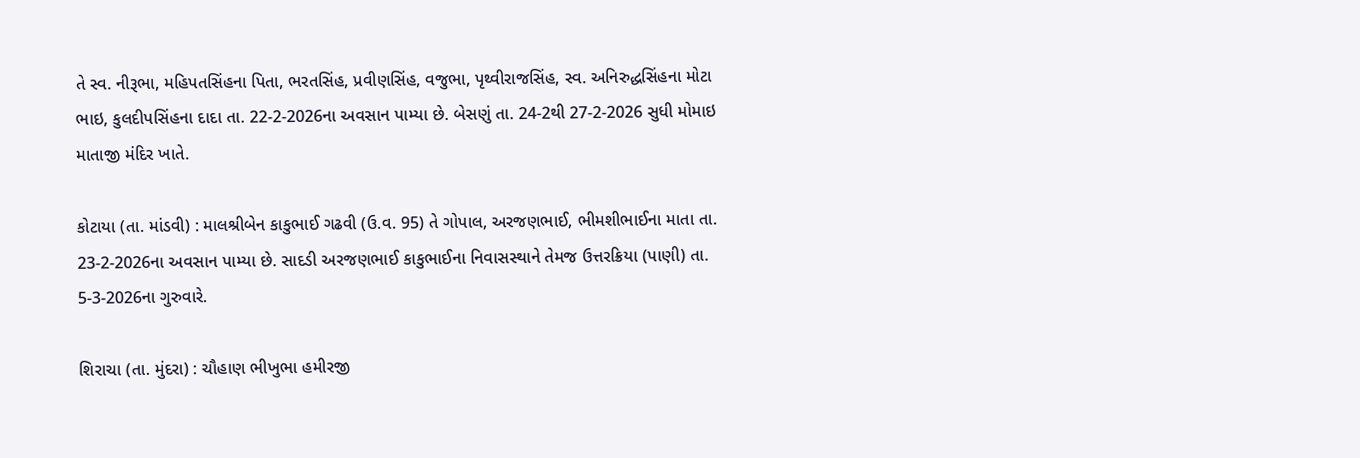તે સ્વ. નીરૂભા, મહિપતસિંહના પિતા, ભરતસિંહ, પ્રવીણસિંહ, વજુભા, પૃથ્વીરાજસિંહ, સ્વ. અનિરુદ્ધસિંહના મોટા ભાઇ, કુલદીપસિંહના દાદા તા. 22-2-2026ના અવસાન પામ્યા છે. બેસણું તા. 24-2થી 27-2-2026 સુધી મોમાઇ માતાજી મંદિર ખાતે.

કોટાયા (તા. માંડવી) : માલશ્રીબેન કાકુભાઈ ગઢવી (ઉ.વ. 95) તે ગોપાલ, અરજણભાઈ, ભીમશીભાઈના માતા તા. 23-2-2026ના અવસાન પામ્યા છે. સાદડી અરજણભાઈ કાકુભાઈના નિવાસસ્થાને તેમજ ઉત્તરક્રિયા (પાણી) તા. 5-3-2026ના ગુરુવારે.

શિરાચા (તા. મુંદરા) : ચૌહાણ ભીખુભા હમીરજી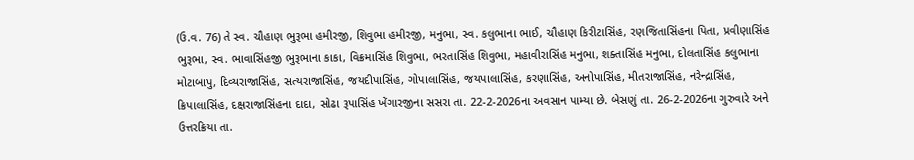(ઉ.વ. 76) તે સ્વ. ચૌહાણ ભુરૂભા હમીરજી, શિવુભા હમીરજી, મનુભા, સ્વ. કલુભાના ભાઈ, ચૌહાણ કિરીટાસિંહ, રણજિતાસિંહના પિતા, પ્રવીણાસિંહ ભુરૂભા, સ્વ. ભાવાસિંહજી ભુરૂભાના કાકા, વિક્રમાસિંહ શિવુભા, ભરતાસિંહ શિવુભા, મહાવીરાસિંહ મનુભા, શક્તાસિંહ મનુભા, દોલતાસિંહ કલુભાના મોટાબાપુ, દિવ્યરાજાસિંહ, સત્યરાજાસિંહ, જયદીપાસિંહ, ગોપાલાસિંહ, જયપાલાસિંહ, કરણાસિંહ, અનોપાસિંહ, મીતરાજાસિંહ, નરેન્દ્રાસિંહ, ક્રિપાલાસિંહ, દક્ષરાજાસિંહના દાદા, સોઢા રૂપાસિંહ ખેંગારજીના સસરા તા. 22-2-2026ના અવસાન પામ્યા છે. બેસણું તા. 26-2-2026ના ગુરુવારે અને ઉત્તરક્રિયા તા.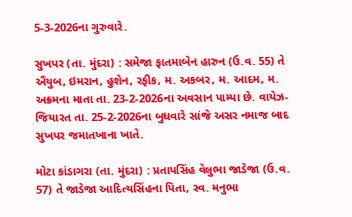5-3-2026ના ગુરુવારે.

સુખપર (તા. મુંદરા) : સમેજા ફાતમાબેન હારુન (ઉ.વ. 55) તે ઐયુબ, ઇમરાન, હુશેન, રફીક, મ. અકબર, મ. આદમ, મ. અક્રમના માતા તા. 23-2-2026ના અવસાન પામ્યા છે. વાયેઝ-જિયારત તા. 25-2-2026ના બુધવારે સાંજે અસર નમાજ બાદ સુખપર જમાતખાના ખાતે.

મોટા કાંડાગરા (તા. મુંદરા) : પ્રતાપસિંહ વેલુભા જાડેજા (ઉ.વ. 57) તે જાડેજા આદિત્યસિંહના પિતા, સ્વ. મનુભા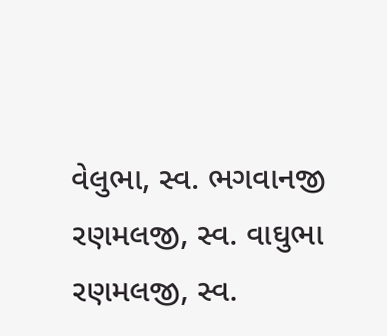વેલુભા, સ્વ. ભગવાનજી રણમલજી, સ્વ. વાઘુભા રણમલજી, સ્વ.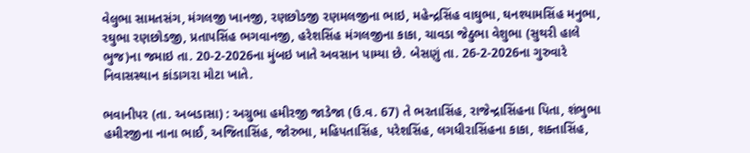વેલુભા સામતસંગ, મંગલજી ખાનજી, રણછોડજી રણમલજીના ભાઇ, મહેન્દ્રસિંહ વાઘુભા, ઘનશ્યામસિંહ મનુભા, રઘુભા રણછોડજી, પ્રતાપસિંહ ભગવાનજી, હરેશસિંહ મંગલજીના કાકા, ચાવડા જેઠુભા વેશુભા (સુથરી હાલે ભુજ)ના જમાઇ તા. 20-2-2026ના મુંબઇ ખાતે અવસાન પામ્યા છે. બેસણું તા. 26-2-2026ના ગુરુવારે નિવાસસ્થાન કાંડાગરા મોટા ખાતે.

ભવાનીપર (તા. અબડાસા) : અગ્રુભા હમીરજી જાડેજા (ઉ.વ. 67) તે ભરતાસિંહ, રાજેન્દ્રાસિંહના પિતા, શંભુભા હમીરજીના નાના ભાઈ, અજિતાસિંહ, જોરુભા, મહિપતાસિંહ, પરેશસિંહ, લગધીરાસિંહના કાકા, શક્તાસિંહ,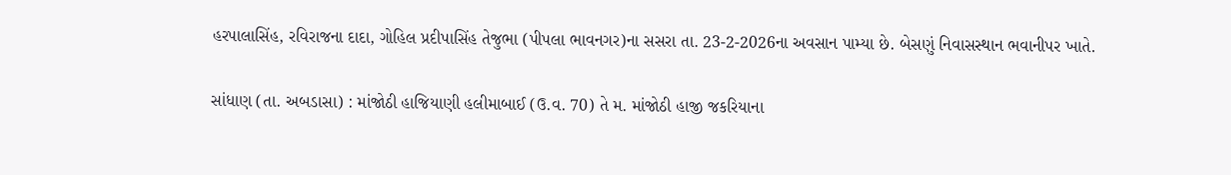હરપાલાસિંહ, રવિરાજના દાદા, ગોહિલ પ્રદીપાસિંહ તેજુભા (પીપલા ભાવનગર)ના સસરા તા. 23-2-2026ના અવસાન પામ્યા છે. બેસણું નિવાસસ્થાન ભવાનીપર ખાતે.

સાંધાણ (તા. અબડાસા) : માંજોઠી હાજિયાણી હલીમાબાઈ (ઉ.વ. 70) તે મ. માંજોઠી હાજી જકરિયાના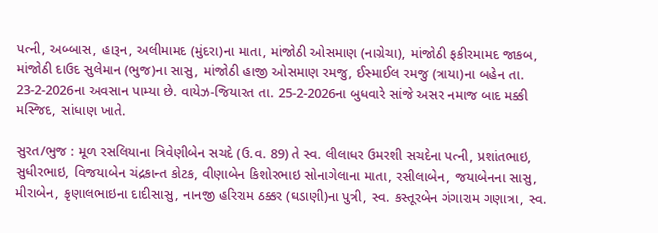પત્ની, અબ્બાસ, હારૂન, અલીમામદ (મુંદરા)ના માતા, માંજોઠી ઓસમાણ (નાગ્રેચા), માંજોઠી ફકીરમામદ જાકબ, માંજોઠી દાઉદ સુલેમાન (ભુજ)ના સાસુ, માંજોઠી હાજી ઓસમાણ રમજુ, ઈસ્માઈલ રમજુ (ત્રાયા)ના બહેન તા. 23-2-2026ના અવસાન પામ્યા છે. વાયેઝ-જિયારત તા. 25-2-2026ના બુધવારે સાંજે અસર નમાજ બાદ મક્કી મસ્જિદ, સાંધાણ ખાતે.

સુરત/ભુજ : મૂળ રસલિયાના ત્રિવેણીબેન સચદે (ઉ.વ. 89) તે સ્વ. લીલાધર ઉમરશી સચદેના પત્ની, પ્રશાંતભાઇ, સુધીરભાઇ, વિજયાબેન ચંદ્રકાન્ત કોટક, વીણાબેન કિશોરભાઇ સોનાગેલાના માતા, રસીલાબેન, જયાબેનના સાસુ, મીરાબેન, કૃણાલભાઇના દાદીસાસુ, નાનજી હરિરામ ઠક્કર (ઘડાણી)ના પુત્રી, સ્વ. કસ્તૂરબેન ગંગારામ ગણાત્રા, સ્વ.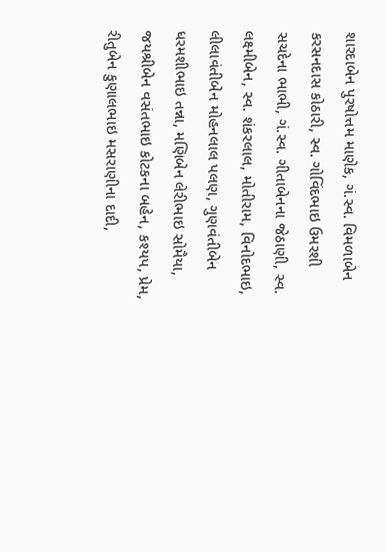શારદાબેન પુરષોત્તમ માણેક, ગં.સ્વ. વિમળાબેન કરસનદાસ કોઠારી, સ્વ. ગોવિંદભાઇ ઉમરશી સચદેના ભાભી, ગં.સ્વ. ગીતાબેનના જેઠાણી, સ્વ. લક્ષ્મીબેન, સ્વ. શંકરલાલ, મોતીરામ, વિનોદભાઇ, લીલાવંતીબેન મોહનલાલ પલણ, ગુણવંતીબેન ધરમશીભાઇ તન્ના, મણિબેન લેરીભાઇ સોમૈયા, જયશ્રીબેન વસંતભાઇ કોટકના બહેન, કશ્યપ, પ્રેમ, રીતુબેન કુણાલભાઇ મસરાણીના દાદી,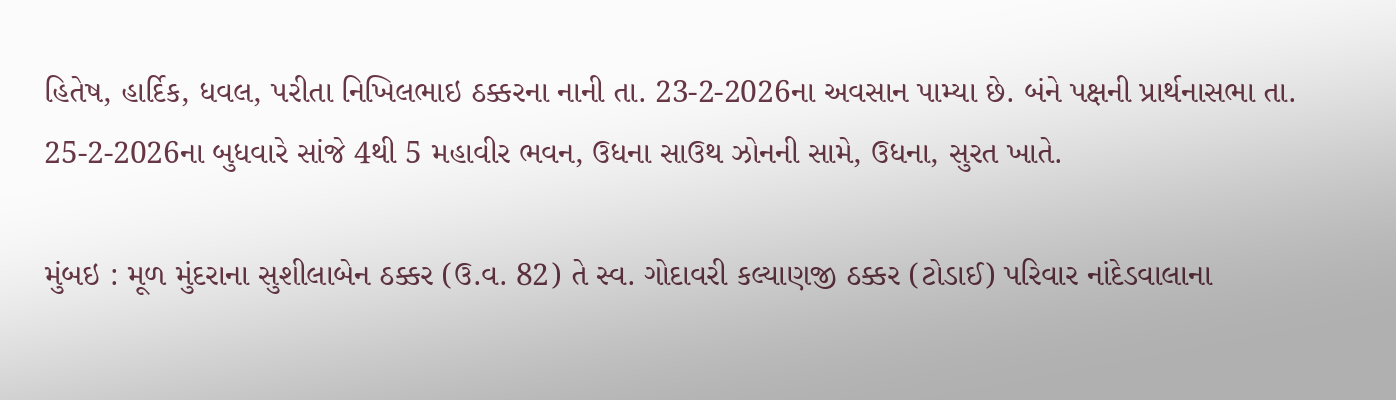હિતેષ, હાર્દિક, ધવલ, પરીતા નિખિલભાઇ ઠક્કરના નાની તા. 23-2-2026ના અવસાન પામ્યા છે. બંને પક્ષની પ્રાર્થનાસભા તા. 25-2-2026ના બુધવારે સાંજે 4થી 5 મહાવીર ભવન, ઉધના સાઉથ ઝોનની સામે, ઉધના, સુરત ખાતે.

મુંબઇ : મૂળ મુંદરાના સુશીલાબેન ઠક્કર (ઉ.વ. 82) તે સ્વ. ગોદાવરી કલ્યાણજી ઠક્કર (ટોડાઈ) પરિવાર નાંદેડવાલાના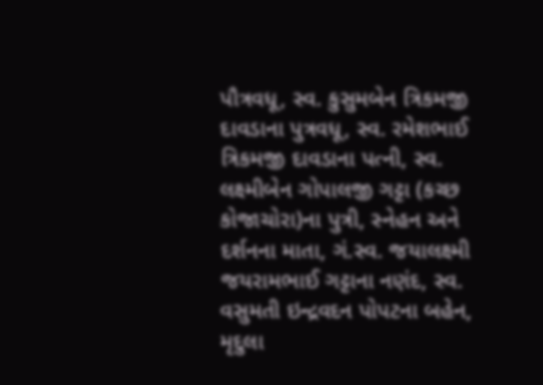પૌત્રવધૂ, સ્વ. કુસુમબેન ત્રિકમજી દાવડાના પુત્રવધૂ, સ્વ. રમેશભાઈ ત્રિકમજી દાવડાના પત્ની, સ્વ. લક્ષ્મીબેન ગોપાલજી ગટ્ટા (કચ્છ કોજાચોરા)ના પુત્રી, સ્નેહન અને દર્શનના માતા, ગં.સ્વ. જયાલક્ષ્મી જયરામભાઈ ગટ્ટાના નણંદ, સ્વ. વસુમતી ઇન્દ્રવદન પોપટના બહેન, મૃદુલા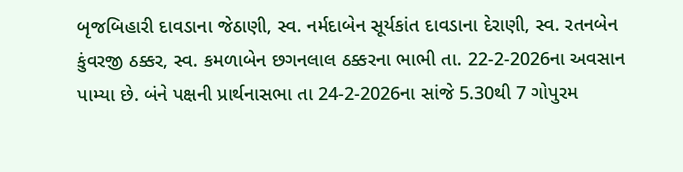બૃજબિહારી દાવડાના જેઠાણી, સ્વ. નર્મદાબેન સૂર્યકાંત દાવડાના દેરાણી, સ્વ. રતનબેન કુંવરજી ઠક્કર, સ્વ. કમળાબેન છગનલાલ ઠક્કરના ભાભી તા. 22-2-2026ના અવસાન પામ્યા છે. બંને પક્ષની પ્રાર્થનાસભા તા 24-2-2026ના સાંજે 5.30થી 7 ગોપુરમ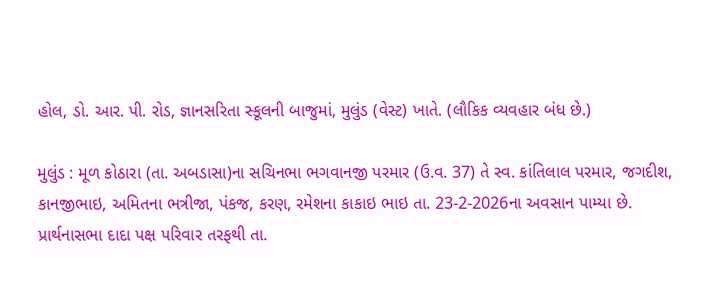હોલ, ડો. આર. પી. રોડ, જ્ઞાનસરિતા સ્કૂલની બાજુમાં, મુલુંડ (વેસ્ટ) ખાતે. (લૌકિક વ્યવહાર બંધ છે.)

મુલુંડ : મૂળ કોઠારા (તા. અબડાસા)ના સચિનભા ભગવાનજી પરમાર (ઉ.વ. 37) તે સ્વ. કાંતિલાલ પરમાર, જગદીશ, કાનજીભાઇ, અમિતના ભત્રીજા, પંકજ, કરણ, રમેશના કાકાઇ ભાઇ તા. 23-2-2026ના અવસાન પામ્યા છે. પ્રાર્થનાસભા દાદા પક્ષ પરિવાર તરફથી તા.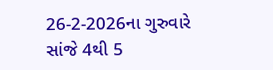26-2-2026ના ગુરુવારે સાંજે 4થી 5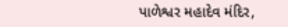પાળેશ્વર મહાદેવ મંદિર,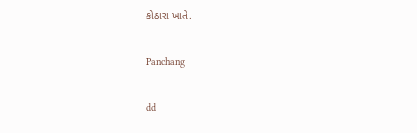કોઠારા ખાતે.

Panchang

dd